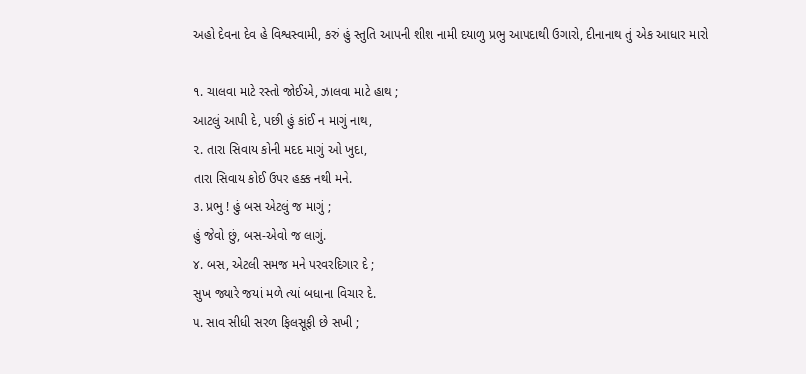અહો દેવના દેવ હે વિશ્વસ્વામી, કરું હું સ્તુતિ આપની શીશ નામી દયાળુ પ્રભુ આપદાથી ઉગારો, દીનાનાથ તું એક આધાર મારો

૧. ચાલવા માટે રસ્તો જોઈએ, ઝાલવા માટે હાથ ;
આટલું આપી દે, પછી હું કાંઈ ન માગું નાથ,
૨. તારા સિવાય કોની મદદ માગું ઓ ખુદા,
તારા સિવાય કોઈ ઉપર હક્ક નથી મને.
૩. પ્રભુ ! હું બસ એટલું જ માગું ;
હું જેવો છું, બસ-એવો જ લાગું.
૪. બસ, એટલી સમજ મને પરવરદિગાર દે ;
સુખ જ્યારે જયાં મળે ત્યાં બધાના વિચાર દે.
૫. સાવ સીધી સરળ ફિલસૂફી છે સખી ;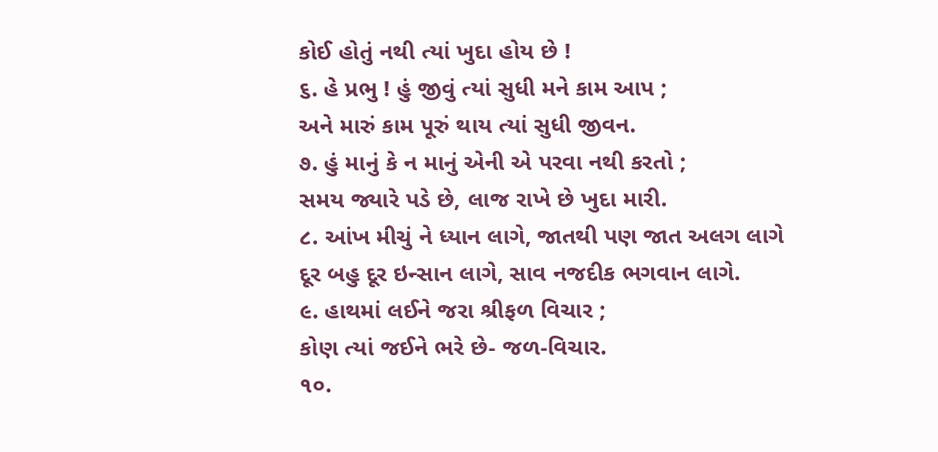કોઈ હોતું નથી ત્યાં ખુદા હોય છે !
૬. હે પ્રભુ ! હું જીવું ત્યાં સુધી મને કામ આપ ;
અને મારું કામ પૂરું થાય ત્યાં સુધી જીવન.
૭. હું માનું કે ન માનું એની એ પરવા નથી કરતો ;
સમય જ્યારે પડે છે, લાજ રાખે છે ખુદા મારી.
૮. આંખ મીચું ને ધ્યાન લાગે, જાતથી પણ જાત અલગ લાગે
દૂર બહુ દૂર ઇન્સાન લાગે, સાવ નજદીક ભગવાન લાગે.
૯. હાથમાં લઈને જરા શ્રીફળ વિચાર ;
કોણ ત્યાં જઈને ભરે છે- જળ-વિચાર.
૧૦.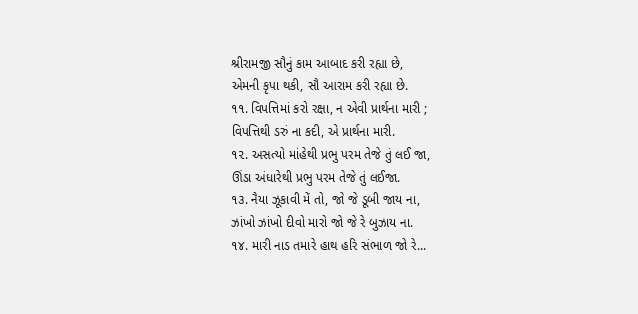શ્રીરામજી સૌનું કામ આબાદ કરી રહ્યા છે,
એમની કૃપા થકી, સૌ આરામ કરી રહ્યા છે.
૧૧. વિપત્તિમાં કરો રક્ષા, ન એવી પ્રાર્થના મારી ;
વિપત્તિથી ડરું ના કદી, એ પ્રાર્થના મારી.
૧૨. અસત્યો માંહેથી પ્રભુ પરમ તેજે તું લઈ જા,
ઊંડા અંધારેથી પ્રભુ પરમ તેજે તું લઈજા.
૧૩. નૈયા ઝૂકાવી મેં તો, જો જે ડૂબી જાય ના,
ઝાંખો ઝાંખો દીવો મારો જો જે રે બુઝાય ના.
૧૪. મારી નાડ તમારે હાથ હરિ સંભાળ જો રે...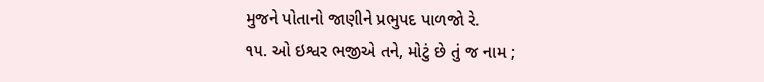મુજને પોતાનો જાણીને પ્રભુપદ પાળજો રે.
૧૫. ઓ ઇશ્વર ભજીએ તને, મોટું છે તું જ નામ ;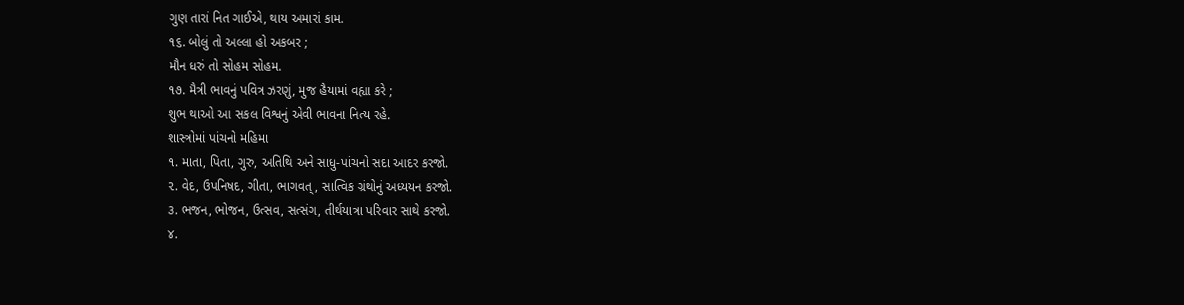ગુણ તારાં નિત ગાઈએ, થાય અમારાં કામ.
૧૬. બોલું તો અલ્લા હો અકબર ;
મૌન ધરું તો સોહમ સોહમ.
૧૭. મૈત્રી ભાવનું પવિત્ર ઝરણું, મુજ હૈયામાં વહ્યા કરે ;
શુભ થાઓ આ સકલ વિશ્વનું એવી ભાવના નિત્ય રહે.
શાસ્ત્રોમાં પાંચનો મહિમા
૧. માતા, પિતા, ગુરુ, અતિથિ અને સાધુ-પાંચનો સદા આદર કરજો.
૨. વેદ, ઉપનિષદ, ગીતા, ભાગવત્, સાત્વિક ગ્રંથોનું અધ્યયન કરજો.
૩. ભજન, ભોજન, ઉત્સવ, સત્સંગ, તીર્થયાત્રા પરિવાર સાથે કરજો.
૪.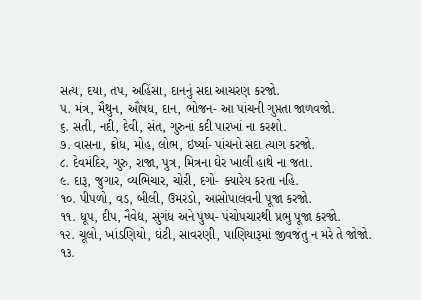સત્ય, દયા, તપ, અહિંસા, દાનનું સદા આચરણ કરજો.
૫. મંત્ર, મૈથુન, ઔષધ, દાન, ભોજન- આ પાંચની ગુપ્તતા જાળવજો.
૬. સતી, નદી, દેવી, સંત, ગુરુનાં કદી પારખાં ના કરશો.
૭. વાસના, ક્રોધ, મોહ, લોભ, ઇર્ષ્યા- પાંચનો સદા ત્યાગ કરજો.
૮. દેવમંદિર, ગુરુ, રાજા, પુત્ર, મિત્રના ઘેર ખાલી હાથે ના જતા.
૯. દારૂ, જુગાર, વ્યભિચાર, ચોરી, દગો- ક્યારેય કરતા નહિ.
૧૦. પીપળો, વડ, બીલી, ઉમરડો, આસોપાલવની પૂજા કરજો.
૧૧. ધૂપ, દીપ, નૈવેદ્ય, સુગંધ અને પુષ્પ- પંચોપચારથી પ્રભુ પૂજા કરજો.
૧૨. ચૂલો, ખાંડણિયો, ઘંટી, સાવરણી, પાણિયારૂમાં જીવજંતુ ન મરે તે જોજો.
૧૩.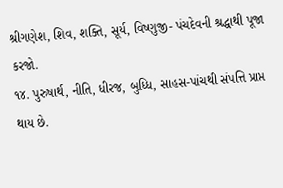શ્રીગણેશ, શિવ, શક્તિ, સૂર્ય, વિષ્ણુજી- પંચદેવની શ્રદ્ધાથી પૂજા કરજો.
૧૪. પુરુષાર્થ, નીતિ, ધીરજ, બુધ્ધિ, સાહસ-પાંચથી સંપત્તિ પ્રાપ્ત થાય છે.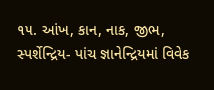૧૫. આંખ, કાન, નાક, જીભ, સ્પર્શેન્દ્રિય- પાંચ જ્ઞાનેન્દ્રિયમાં વિવેક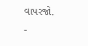વાપરજો.
-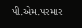પી.એમ.પરમાર